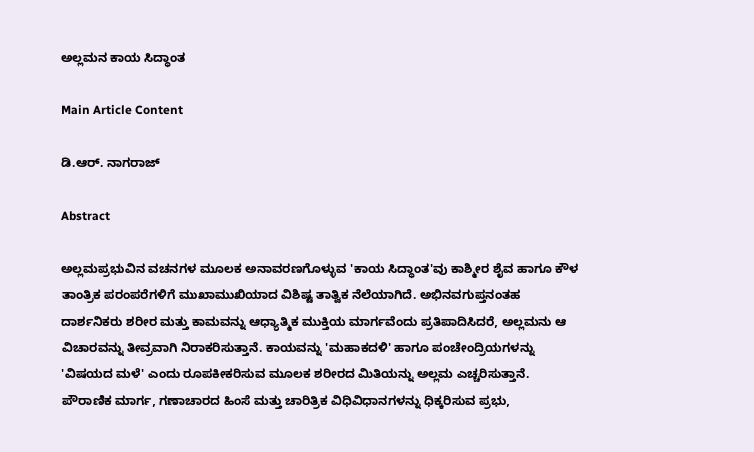ಅಲ್ಲಮನ ಕಾಯ ಸಿದ್ಧಾಂತ

Main Article Content

ಡಿ.ಆರ್. ನಾಗರಾಜ್

Abstract

ಅಲ್ಲಮಪ್ರಭುವಿನ ವಚನಗಳ ಮೂಲಕ ಅನಾವರಣಗೊಳ್ಳುವ 'ಕಾಯ ಸಿದ್ಧಾಂತ'ವು ಕಾಶ್ಮೀರ ಶೈವ ಹಾಗೂ ಕೌಳ ತಾಂತ್ರಿಕ ಪರಂಪರೆಗಳಿಗೆ ಮುಖಾಮುಖಿಯಾದ ವಿಶಿಷ್ಟ ತಾತ್ವಿಕ ನೆಲೆಯಾಗಿದೆ. ಅಭಿನವಗುಪ್ತನಂತಹ ದಾರ್ಶನಿಕರು ಶರೀರ ಮತ್ತು ಕಾಮವನ್ನು ಆಧ್ಯಾತ್ಮಿಕ ಮುಕ್ತಿಯ ಮಾರ್ಗವೆಂದು ಪ್ರತಿಪಾದಿಸಿದರೆ, ಅಲ್ಲಮನು ಆ ವಿಚಾರವನ್ನು ತೀವ್ರವಾಗಿ ನಿರಾಕರಿಸುತ್ತಾನೆ. ಕಾಯವನ್ನು 'ಮಹಾಕದಳಿ' ಹಾಗೂ ಪಂಚೇಂದ್ರಿಯಗಳನ್ನು 'ವಿಷಯದ ಮಳೆ' ಎಂದು ರೂಪಕೀಕರಿಸುವ ಮೂಲಕ ಶರೀರದ ಮಿತಿಯನ್ನು ಅಲ್ಲಮ ಎಚ್ಚರಿಸುತ್ತಾನೆ. ಪೌರಾಣಿಕ ಮಾರ್ಗ, ಗಣಾಚಾರದ ಹಿಂಸೆ ಮತ್ತು ಚಾರಿತ್ರಿಕ ವಿಧಿವಿಧಾನಗಳನ್ನು ಧಿಕ್ಕರಿಸುವ ಪ್ರಭು,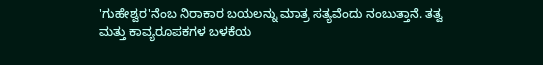'ಗುಹೇಶ್ವರ'ನೆಂಬ ನಿರಾಕಾರ ಬಯಲನ್ನು ಮಾತ್ರ ಸತ್ಯವೆಂದು ನಂಬುತ್ತಾನೆ. ತತ್ವ ಮತ್ತು ಕಾವ್ಯರೂಪಕಗಳ ಬಳಕೆಯ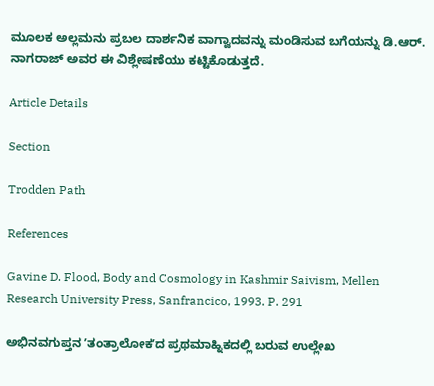ಮೂಲಕ ಅಲ್ಲಮನು ಪ್ರಬಲ ದಾರ್ಶನಿಕ ವಾಗ್ವಾದವನ್ನು ಮಂಡಿಸುವ ಬಗೆಯನ್ನು ಡಿ.ಆರ್. ನಾಗರಾಜ್ ಅವರ ಈ ವಿಶ್ಲೇಷಣೆಯು ಕಟ್ಟಿಕೊಡುತ್ತದೆ.

Article Details

Section

Trodden Path

References

Gavine D. Flood, Body and Cosmology in Kashmir Saivism, Mellen Research University Press, Sanfrancico, 1993. P. 291

ಅಭಿನವಗುಪ್ತನ ʼತಂತ್ರಾಲೋಕʼದ ಪ್ರಥಮಾಹ್ನಿಕದಲ್ಲಿ ಬರುವ ಉಲ್ಲೇಖ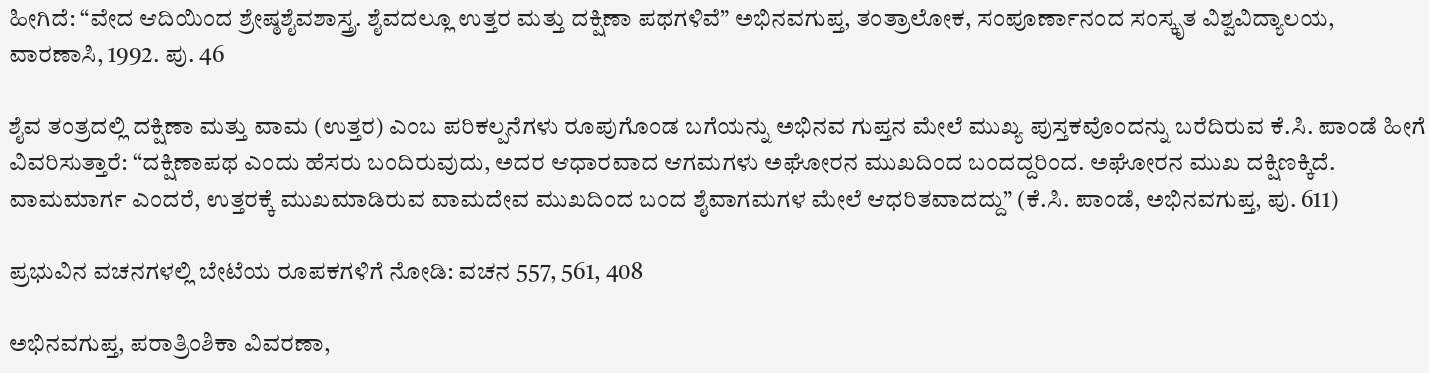ಹೀಗಿದೆ: “ವೇದ ಆದಿಯಿಂದ ಶ್ರೇಷ್ಠಶೈವಶಾಸ್ತ್ರ. ಶೈವದಲ್ಲೂ ಉತ್ತರ ಮತ್ತು ದಕ್ಷಿಣಾ ಪಥಗಳಿವೆ” ಅಭಿನವಗುಪ್ತ, ತಂತ್ರಾಲೋಕ, ಸಂಪೂರ್ಣಾನಂದ ಸಂಸ್ಕೃತ ವಿಶ್ವವಿದ್ಯಾಲಯ, ವಾರಣಾಸಿ, 1992. ಪು. 46

ಶೈವ ತಂತ್ರದಲ್ಲಿ ದಕ್ಷಿಣಾ ಮತ್ತು ವಾಮ (ಉತ್ತರ) ಎಂಬ ಪರಿಕಲ್ಪನೆಗಳು ರೂಪುಗೊಂಡ ಬಗೆಯನ್ನು ಅಭಿನವ ಗುಪ್ತನ ಮೇಲೆ ಮುಖ್ಯ ಪುಸ್ತಕವೊಂದನ್ನು ಬರೆದಿರುವ ಕೆ.ಸಿ. ಪಾಂಡೆ ಹೀಗೆ ವಿವರಿಸುತ್ತಾರೆ: “ದಕ್ಷಿಣಾಪಥ ಎಂದು ಹೆಸರು ಬಂದಿರುವುದು, ಅದರ ಆಧಾರವಾದ ಆಗಮಗಳು ಅಘೋರನ ಮುಖದಿಂದ ಬಂದದ್ದರಿಂದ. ಅಘೋರನ ಮುಖ ದಕ್ಷಿಣಕ್ಕಿದೆ. ವಾಮಮಾರ್ಗ ಎಂದರೆ, ಉತ್ತರಕ್ಕೆ ಮುಖಮಾಡಿರುವ ವಾಮದೇವ ಮುಖದಿಂದ ಬಂದ ಶೈವಾಗಮಗಳ ಮೇಲೆ ಆಧರಿತವಾದದ್ದು” (ಕೆ.ಸಿ. ಪಾಂಡೆ, ಅಭಿನವಗುಪ್ತ, ಪು. 611)

ಪ್ರಭುವಿನ ವಚನಗಳಲ್ಲಿ ಬೇಟೆಯ ರೂಪಕಗಳಿಗೆ ನೋಡಿ: ವಚನ 557, 561, 408

ಅಭಿನವಗುಪ್ತ, ಪರಾತ್ರಿಂಶಿಕಾ ವಿವರಣಾ,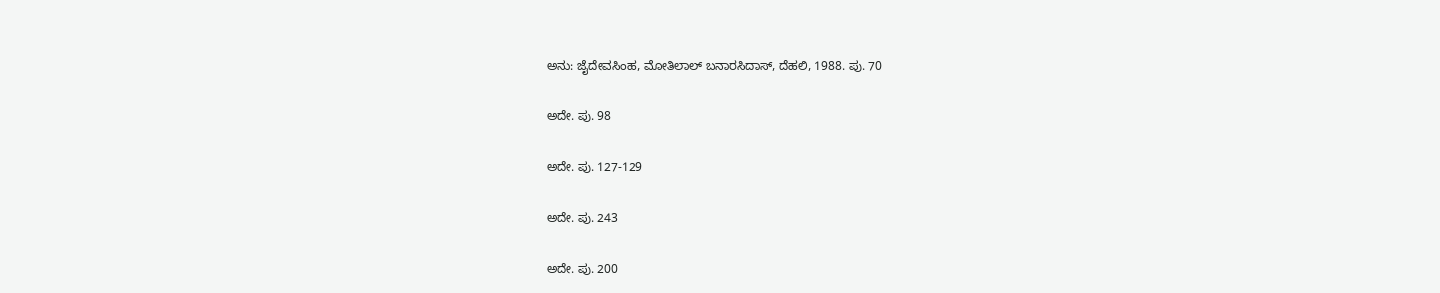ಅನು: ಜೈದೇವಸಿಂಹ, ಮೋತಿಲಾಲ್ ಬನಾರಸಿದಾಸ್‌, ದೆಹಲಿ, 1988. ಪು. 70

ಅದೇ. ಪು. 98

ಅದೇ. ಪು. 127-129

ಅದೇ. ಪು. 243

ಅದೇ. ಪು. 200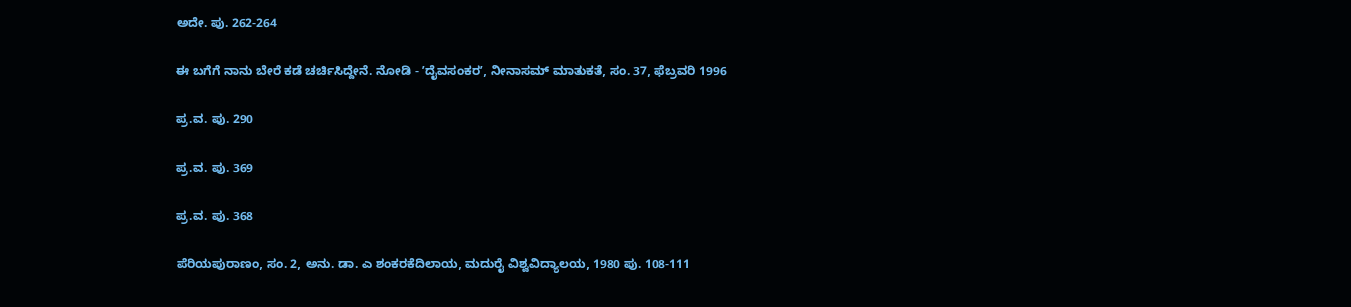ಅದೇ. ಪು. 262-264

ಈ ಬಗೆಗೆ ನಾನು ಬೇರೆ ಕಡೆ ಚರ್ಚಿಸಿದ್ದೇನೆ. ನೋಡಿ - ʼದೈವಸಂಕರʼ, ನೀನಾಸಮ್ ಮಾತುಕತೆ, ಸಂ. 37, ಫೆಬ್ರವರಿ 1996

ಪ್ರ.ವ. ಪು. 290

ಪ್ರ.ವ. ಪು. 369

ಪ್ರ.ವ. ಪು. 368

ಪೆರಿಯಪುರಾಣಂ, ಸಂ. 2, ಅನು. ಡಾ. ಎ ಶಂಕರಕೆದಿಲಾಯ, ಮದುರೈ ವಿಶ್ವವಿದ್ಯಾಲಯ, 1980 ಪು. 108-111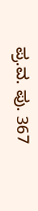ಪ್ರ.ವ. ಪು. 367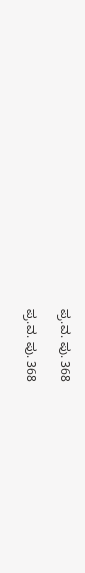ಪ್ರ.ವ. ಪು. 368

ಪ್ರ.ವ. ಪು. 368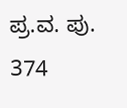ಪ್ರ.ವ. ಪು. 374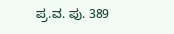ಪ್ರ.ವ. ಪು. 389